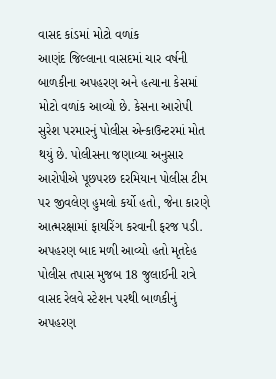વાસદ કાંડમાં મોટો વળાંક
આણંદ જિલ્લાના વાસદમાં ચાર વર્ષની બાળકીના અપહરણ અને હત્યાના કેસમાં મોટો વળાંક આવ્યો છે. કેસના આરોપી સુરેશ પરમારનું પોલીસ એન્કાઉન્ટરમાં મોત થયું છે. પોલીસના જણાવ્યા અનુસાર આરોપીએ પૂછપરછ દરમિયાન પોલીસ ટીમ પર જીવલેણ હુમલો કર્યો હતો, જેના કારણે આત્મરક્ષામાં ફાયરિંગ કરવાની ફરજ પડી.
અપહરણ બાદ મળી આવ્યો હતો મૃતદેહ
પોલીસ તપાસ મુજબ 18 જુલાઈની રાત્રે વાસદ રેલવે સ્ટેશન પરથી બાળકીનું અપહરણ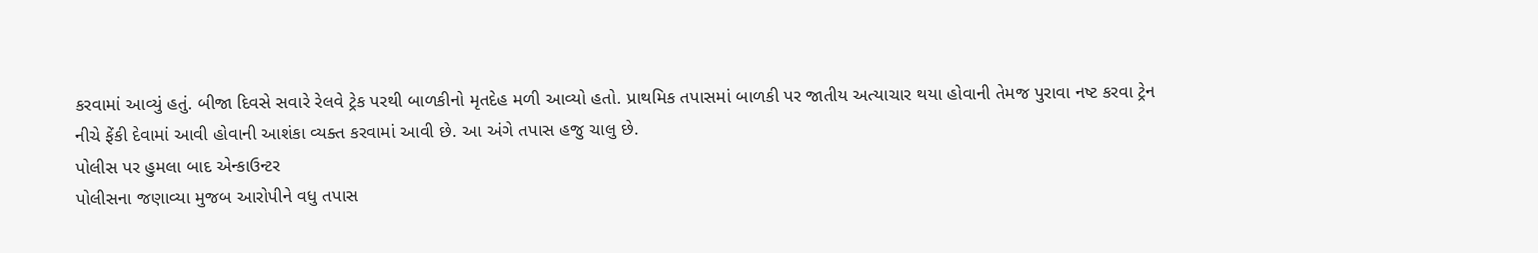કરવામાં આવ્યું હતું. બીજા દિવસે સવારે રેલવે ટ્રેક પરથી બાળકીનો મૃતદેહ મળી આવ્યો હતો. પ્રાથમિક તપાસમાં બાળકી પર જાતીય અત્યાચાર થયા હોવાની તેમજ પુરાવા નષ્ટ કરવા ટ્રેન નીચે ફેંકી દેવામાં આવી હોવાની આશંકા વ્યક્ત કરવામાં આવી છે. આ અંગે તપાસ હજુ ચાલુ છે.
પોલીસ પર હુમલા બાદ એન્કાઉન્ટર
પોલીસના જણાવ્યા મુજબ આરોપીને વધુ તપાસ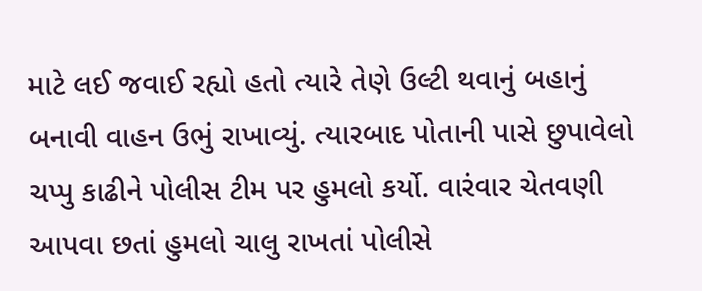માટે લઈ જવાઈ રહ્યો હતો ત્યારે તેણે ઉલ્ટી થવાનું બહાનું બનાવી વાહન ઉભું રાખાવ્યું. ત્યારબાદ પોતાની પાસે છુપાવેલો ચપ્પુ કાઢીને પોલીસ ટીમ પર હુમલો કર્યો. વારંવાર ચેતવણી આપવા છતાં હુમલો ચાલુ રાખતાં પોલીસે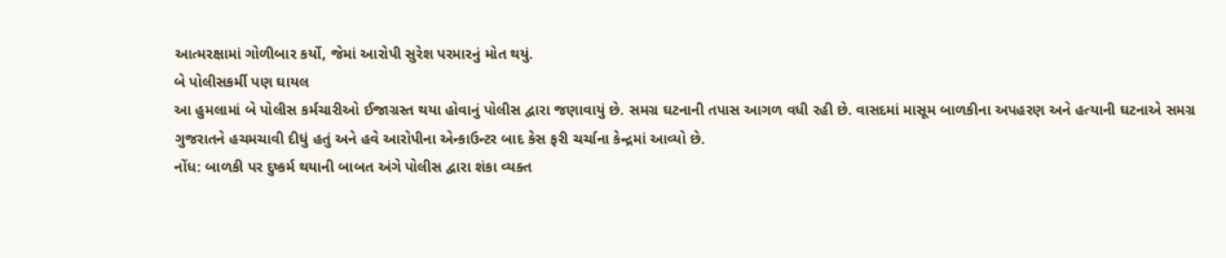આત્મરક્ષામાં ગોળીબાર કર્યો, જેમાં આરોપી સુરેશ પરમારનું મોત થયું.
બે પોલીસકર્મી પણ ઘાયલ
આ હુમલામાં બે પોલીસ કર્મચારીઓ ઈજાગ્રસ્ત થયા હોવાનું પોલીસ દ્વારા જણાવાયું છે. સમગ્ર ઘટનાની તપાસ આગળ વધી રહી છે. વાસદમાં માસૂમ બાળકીના અપહરણ અને હત્યાની ઘટનાએ સમગ્ર ગુજરાતને હચમચાવી દીધું હતું અને હવે આરોપીના એન્કાઉન્ટર બાદ કેસ ફરી ચર્ચાના કેન્દ્રમાં આવ્યો છે.
નોંધ: બાળકી પર દુષ્કર્મ થયાની બાબત અંગે પોલીસ દ્વારા શંકા વ્યક્ત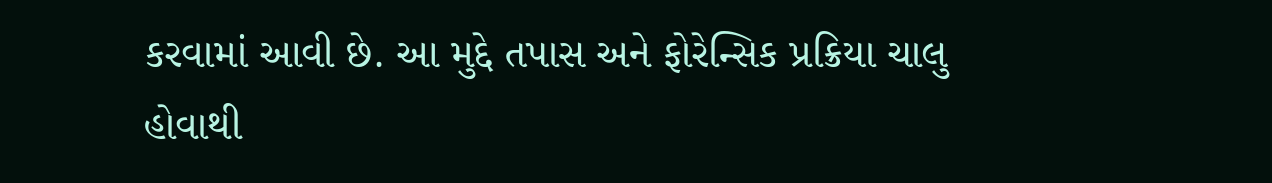કરવામાં આવી છે. આ મુદ્દે તપાસ અને ફોરેન્સિક પ્રક્રિયા ચાલુ હોવાથી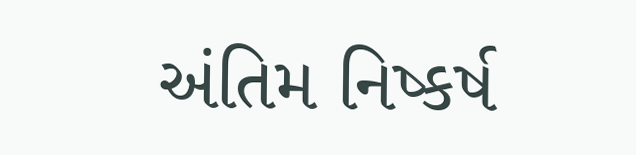અંતિમ નિષ્કર્ષ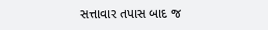સત્તાવાર તપાસ બાદ જ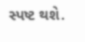સ્પષ્ટ થશે.